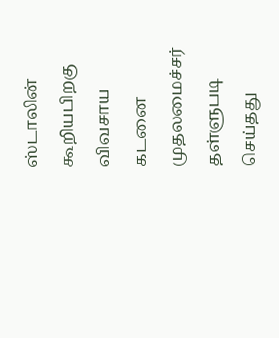ஸ்டாலின் கூறியபிறகு விவசாய கடனை முதலமைச்சர் தள்ளுபடி செய்தது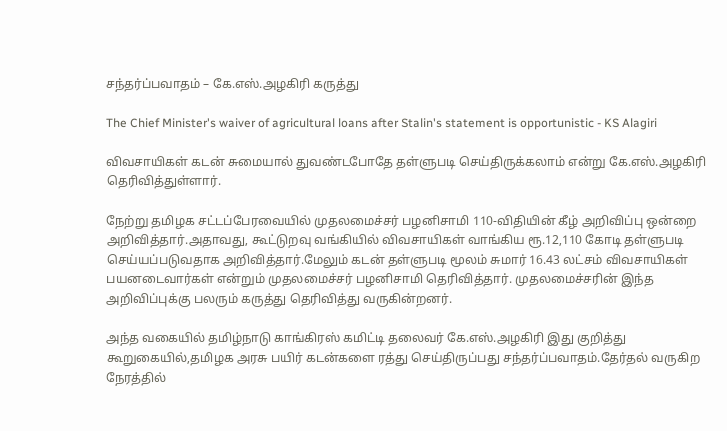சந்தர்ப்பவாதம் – கே.எஸ்.அழகிரி கருத்து

The Chief Minister's waiver of agricultural loans after Stalin's statement is opportunistic - KS Alagiri

விவசாயிகள் கடன் சுமையால் துவண்டபோதே தள்ளுபடி செய்திருக்கலாம் என்று கே.எஸ்.அழகிரி தெரிவித்துள்ளார்.

நேற்று தமிழக சட்டப்பேரவையில் முதலமைச்சர் பழனிசாமி 110-விதியின் கீழ் அறிவிப்பு ஒன்றை அறிவித்தார்.அதாவது, கூட்டுறவு வங்கியில் விவசாயிகள் வாங்கிய ரூ.12,110 கோடி தள்ளுபடி செய்யப்படுவதாக அறிவித்தார்.மேலும் கடன் தள்ளுபடி மூலம் சுமார் 16.43 லட்சம் விவசாயிகள் பயனடைவார்கள் என்றும் முதலமைச்சர் பழனிசாமி தெரிவித்தார். முதலமைச்சரின் இந்த அறிவிப்புக்கு பலரும் கருத்து தெரிவித்து வருகின்றனர்.

அந்த வகையில் தமிழ்நாடு காங்கிரஸ் கமிட்டி தலைவர் கே.எஸ்.அழகிரி இது குறித்து கூறுகையில்,தமிழக அரசு பயிர் கடன்களை ரத்து செய்திருப்பது சந்தர்ப்பவாதம்.தேர்தல் வருகிற நேரத்தில்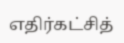எதிர்கட்சித்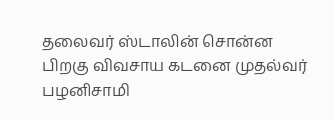தலைவர் ஸ்டாலின் சொன்ன பிறகு விவசாய கடனை முதல்வர் பழனிசாமி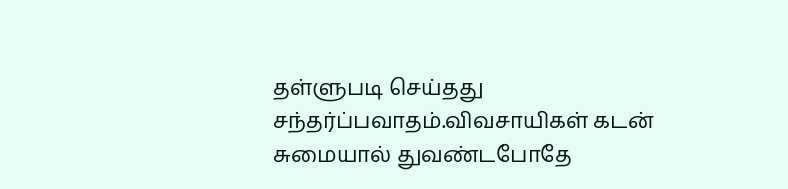தள்ளுபடி செய்தது சந்தர்ப்பவாதம்.விவசாயிகள் கடன் சுமையால் துவண்டபோதே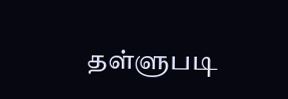தள்ளுபடி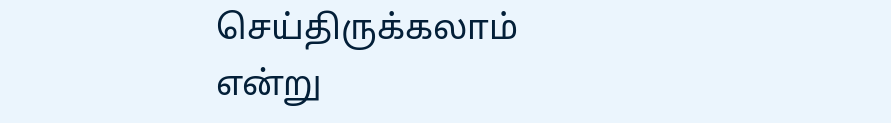செய்திருக்கலாம் என்று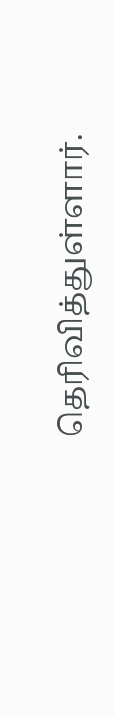தெரிவித்துள்ளார்.